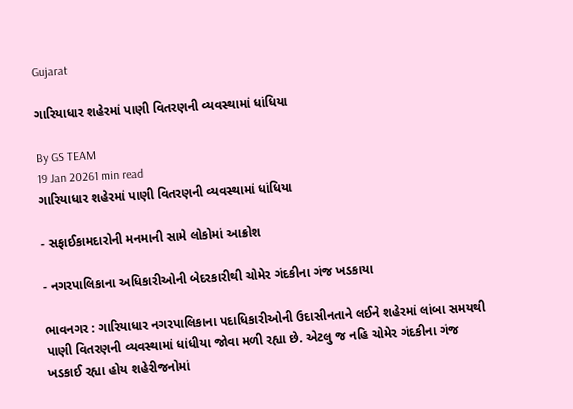Gujarat

ગારિયાધાર શહેરમાં પાણી વિતરણની વ્યવસ્થામાં ધાંધિયા

By GS TEAM
19 Jan 20261 min read
ગારિયાધાર શહેરમાં પાણી વિતરણની વ્યવસ્થામાં ધાંધિયા

- સફાઈકામદારોની મનમાની સામે લોકોમાં આક્રોશ

- નગરપાલિકાના અધિકારીઓની બેદરકારીથી ચોમેર ગંદકીના ગંજ ખડકાયા

ભાવનગર : ગારિયાધાર નગરપાલિકાના પદાધિકારીઓની ઉદાસીનતાને લઈને શહેરમાં લાંબા સમયથી પાણી વિતરણની વ્યવસ્થામાં ધાંધીયા જોવા મળી રહ્યા છે. એટલુ જ નહિ ચોમેર ગંદકીના ગંજ ખડકાઈ રહ્યા હોય શહેરીજનોમાં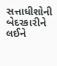સત્તાધીશોની બેદરકારીને લઈને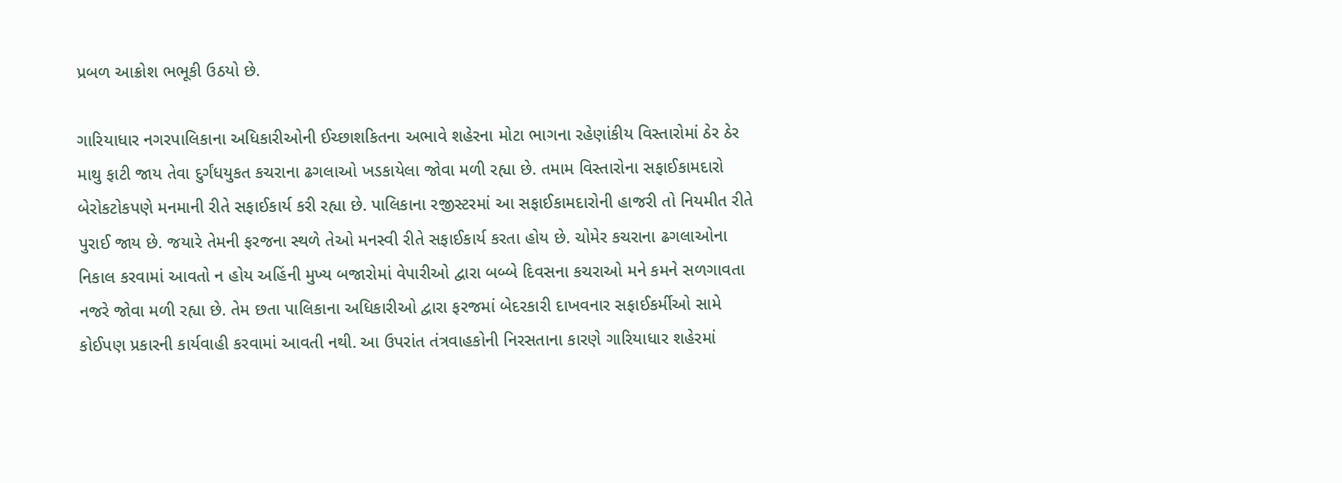પ્રબળ આક્રોશ ભભૂકી ઉઠયો છે.

ગારિયાધાર નગરપાલિકાના અધિકારીઓની ઈચ્છાશકિતના અભાવે શહેરના મોટા ભાગના રહેણાંકીય વિસ્તારોમાં ઠેર ઠેર માથુ ફાટી જાય તેવા દુર્ગંધયુકત કચરાના ઢગલાઓ ખડકાયેલા જોવા મળી રહ્યા છે. તમામ વિસ્તારોના સફાઈકામદારો બેરોકટોકપણે મનમાની રીતે સફાઈકાર્ય કરી રહ્યા છે. પાલિકાના રજીસ્ટરમાં આ સફાઈકામદારોની હાજરી તો નિયમીત રીતે પુરાઈ જાય છે. જયારે તેમની ફરજના સ્થળે તેઓ મનસ્વી રીતે સફાઈકાર્ય કરતા હોય છે. ચોમેર કચરાના ઢગલાઓના નિકાલ કરવામાં આવતો ન હોય અહિંની મુખ્ય બજારોમાં વેપારીઓ દ્વારા બબ્બે દિવસના કચરાઓ મને કમને સળગાવતા નજરે જોવા મળી રહ્યા છે. તેમ છતા પાલિકાના અધિકારીઓ દ્વારા ફરજમાં બેદરકારી દાખવનાર સફાઈકર્મીઓ સામે કોઈપણ પ્રકારની કાર્યવાહી કરવામાં આવતી નથી. આ ઉપરાંત તંત્રવાહકોની નિરસતાના કારણે ગારિયાધાર શહેરમાં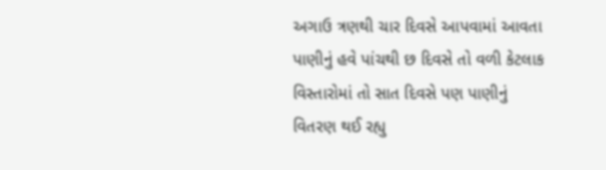અગાઉ ત્રણથી ચાર દિવસે આપવામાં આવતા પાણીનું હવે પાંચથી છ દિવસે તો વળી કેટલાક વિસ્તારોમાં તો સાત દિવસે પણ પાણીનું વિતરણ થઈ રહ્યુ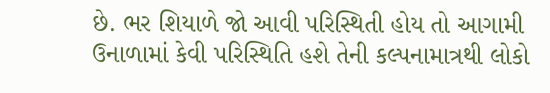છે. ભર શિયાળે જો આવી પરિસ્થિતી હોય તો આગામી ઉનાળામાં કેવી પરિસ્થિતિ હશે તેની કલ્પનામાત્રથી લોકો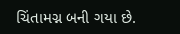ચિંતામગ્ન બની ગયા છે.